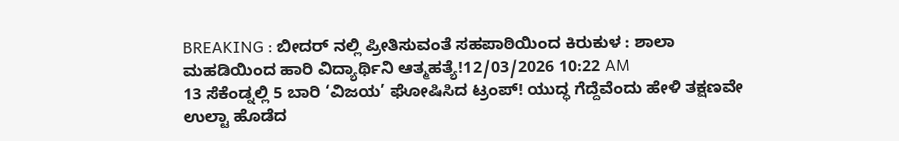BREAKING : ಬೀದರ್ ನಲ್ಲಿ ಪ್ರೀತಿಸುವಂತೆ ಸಹಪಾಠಿಯಿಂದ ಕಿರುಕುಳ : ಶಾಲಾ ಮಹಡಿಯಿಂದ ಹಾರಿ ವಿದ್ಯಾರ್ಥಿನಿ ಆತ್ಮಹತ್ಯೆ!12/03/2026 10:22 AM
13 ಸೆಕೆಂಡ್ನಲ್ಲಿ 5 ಬಾರಿ ‘ವಿಜಯ’ ಘೋಷಿಸಿದ ಟ್ರಂಪ್! ಯುದ್ಧ ಗೆದ್ದೆವೆಂದು ಹೇಳಿ ತಕ್ಷಣವೇ ಉಲ್ಟಾ ಹೊಡೆದ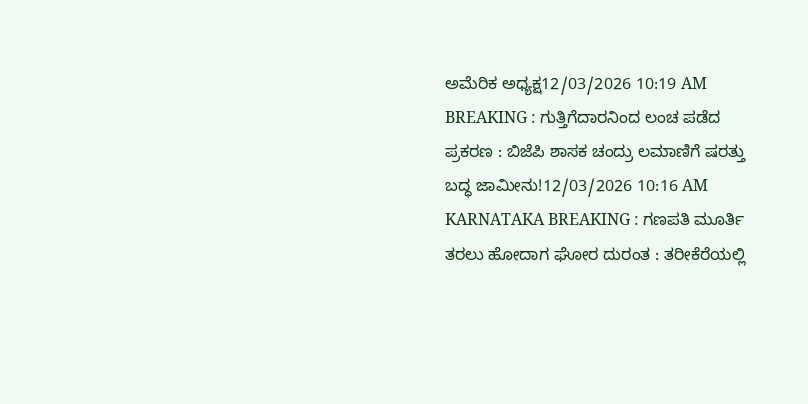ಅಮೆರಿಕ ಅಧ್ಯಕ್ಷ12/03/2026 10:19 AM
BREAKING : ಗುತ್ತಿಗೆದಾರನಿಂದ ಲಂಚ ಪಡೆದ ಪ್ರಕರಣ : ಬಿಜೆಪಿ ಶಾಸಕ ಚಂದ್ರು ಲಮಾಣಿಗೆ ಷರತ್ತು ಬದ್ಧ ಜಾಮೀನು!12/03/2026 10:16 AM
KARNATAKA BREAKING : ಗಣಪತಿ ಮೂರ್ತಿ ತರಲು ಹೋದಾಗ ಘೋರ ದುರಂತ : ತರೀಕೆರೆಯಲ್ಲಿ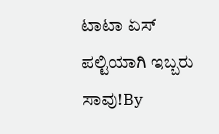ಟಾಟಾ ಏಸ್ ಪಲ್ಟಿಯಾಗಿ ಇಬ್ಬರು ಸಾವು!By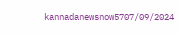kannadanewsnow5707/09/2024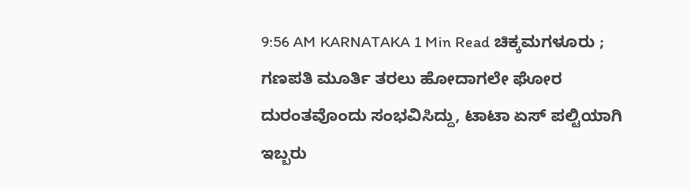9:56 AM KARNATAKA 1 Min Read ಚಿಕ್ಕಮಗಳೂರು ; ಗಣಪತಿ ಮೂರ್ತಿ ತರಲು ಹೋದಾಗಲೇ ಘೋರ ದುರಂತವೊಂದು ಸಂಭವಿಸಿದ್ದು, ಟಾಟಾ ಏಸ್ ಪಲ್ಟಿಯಾಗಿ ಇಬ್ಬರು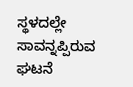ಸ್ಥಳದಲ್ಲೇ ಸಾವನ್ನಪ್ಪಿರುವ ಘಟನೆ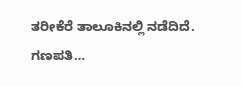ತರೀಕೆರೆ ತಾಲೂಕಿನಲ್ಲಿ ನಡೆದಿದೆ. ಗಣಪತಿ…